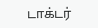டாக்டர்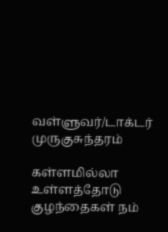வள்ளுவர்/டாக்டர் முருகுசுந்தரம்

கள்ளமில்லா உள்ளத்தோடு குழந்தைகள் நம்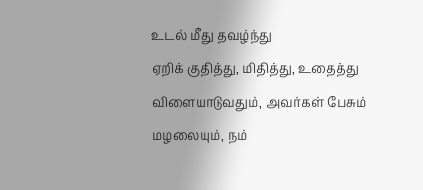உடல் மீது தவழ்ந்து
ஏறிக் குதித்து, மிதித்து, உதைத்து விளையாடுவதும், அவர்கள் பேசும்
மழலையும், நம்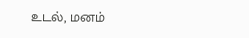உடல், மனம்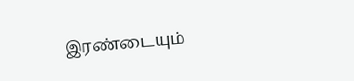இரண்டையும்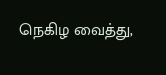நெகிழ வைத்து,